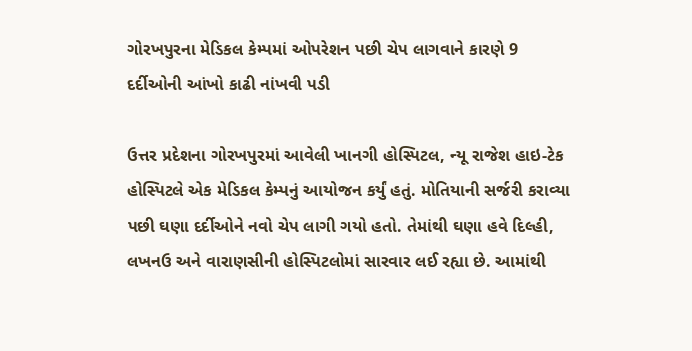ગોરખપુરના મેડિકલ કેમ્પમાં ઓપરેશન પછી ચેપ લાગવાને કારણે 9 દર્દીઓની આંખો કાઢી નાંખવી પડી

ઉત્તર પ્રદેશના ગોરખપુરમાં આવેલી ખાનગી હોસ્પિટલ, ન્યૂ રાજેશ હાઇ-ટેક હોસ્પિટલે એક મેડિકલ કેમ્પનું આયોજન કર્યું હતું. મોતિયાની સર્જરી કરાવ્યા પછી ઘણા દર્દીઓને નવો ચેપ લાગી ગયો હતો. તેમાંથી ઘણા હવે દિલ્હી, લખનઉ અને વારાણસીની હોસ્પિટલોમાં સારવાર લઈ રહ્યા છે. આમાંથી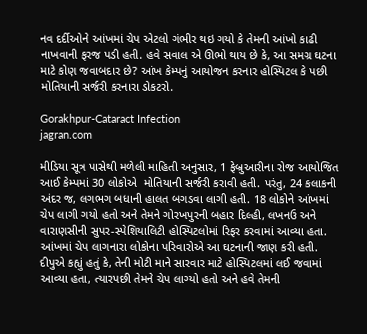નવ દર્દીઓને આંખમાં ચેપ એટલો ગંભીર થઇ ગયો કે તેમની આંખો કાઢી નાખવાની ફરજ પડી હતી. હવે સવાલ એ ઊભો થાય છે કે, આ સમગ્ર ઘટના માટે કોણ જવાબદાર છે? આંખ કેમ્પનું આયોજન કરનાર હોસ્પિટલ કે પછી મોતિયાની સર્જરી કરનારા ડોકટરો.

Gorakhpur-Cataract Infection
jagran.com

મીડિયા સૂત્ર પાસેથી મળેલી માહિતી અનુસાર, 1 ફેબ્રુઆરીના રોજ આયોજિત આઈ કેમ્પમાં 30 લોકોએ  મોતિયાની સર્જરી કરાવી હતી. પરંતુ, 24 કલાકની અંદર જ, લગભગ બધાની હાલત બગડવા લાગી હતી. 18 લોકોને આંખમાં ચેપ લાગી ગયો હતો અને તેમને ગોરખપુરની બહાર દિલ્હી, લખનઉ અને વારાણસીની સુપર-સ્પેશિયાલિટી હોસ્પિટલોમાં રિફર કરવામાં આવ્યા હતા. આંખમાં ચેપ લાગનારા લોકોના પરિવારોએ આ ઘટનાની જાણ કરી હતી. દીપુએ કહ્યું હતું કે, તેની મોટી માને સારવાર માટે હોસ્પિટલમાં લઈ જવામાં આવ્યા હતા, ત્યારપછી તેમને ચેપ લાગ્યો હતો અને હવે તેમની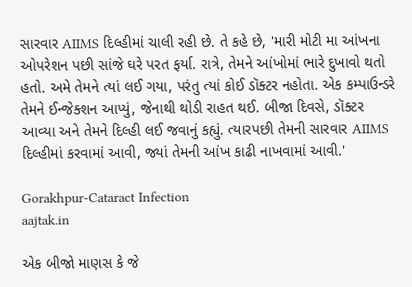સારવાર AIIMS દિલ્હીમાં ચાલી રહી છે. તે કહે છે, 'મારી મોટી મા આંખના ઓપરેશન પછી સાંજે ઘરે પરત ફર્યા. રાત્રે, તેમને આંખોમાં ભારે દુખાવો થતો હતો. અમે તેમને ત્યાં લઈ ગયા, પરંતુ ત્યાં કોઈ ડૉક્ટર નહોતા. એક કમ્પાઉન્ડરે તેમને ઈન્જેક્શન આપ્યું, જેનાથી થોડી રાહત થઈ. બીજા દિવસે, ડૉક્ટર આવ્યા અને તેમને દિલ્હી લઈ જવાનું કહ્યું. ત્યારપછી તેમની સારવાર AIIMS દિલ્હીમાં કરવામાં આવી, જ્યાં તેમની આંખ કાઢી નાખવામાં આવી.'

Gorakhpur-Cataract Infection
aajtak.in

એક બીજો માણસ કે જે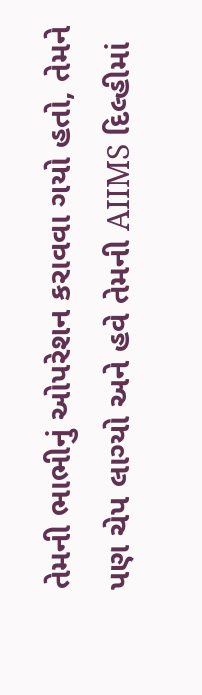તેમની ભાભીનું ઓપરેશન કરાવવા ગયો હતો, તેમને પણ ચેપ લાગ્યો અને હવે તેમની AIIMS દિલ્હીમાં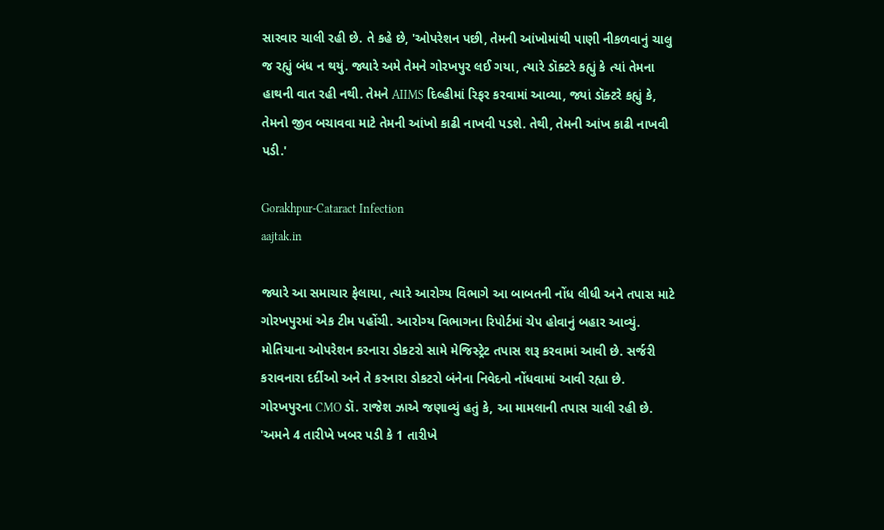સારવાર ચાલી રહી છે. તે કહે છે, 'ઓપરેશન પછી, તેમની આંખોમાંથી પાણી નીકળવાનું ચાલુ જ રહ્યું બંધ ન થયું. જ્યારે અમે તેમને ગોરખપુર લઈ ગયા, ત્યારે ડૉક્ટરે કહ્યું કે ત્યાં તેમના હાથની વાત રહી નથી. તેમને AIIMS દિલ્હીમાં રિફર કરવામાં આવ્યા, જ્યાં ડૉક્ટરે કહ્યું કે, તેમનો જીવ બચાવવા માટે તેમની આંખો કાઢી નાખવી પડશે. તેથી, તેમની આંખ કાઢી નાખવી પડી.'

Gorakhpur-Cataract Infection
aajtak.in

જ્યારે આ સમાચાર ફેલાયા, ત્યારે આરોગ્ય વિભાગે આ બાબતની નોંધ લીધી અને તપાસ માટે ગોરખપુરમાં એક ટીમ પહોંચી. આરોગ્ય વિભાગના રિપોર્ટમાં ચેપ હોવાનું બહાર આવ્યું. મોતિયાના ઓપરેશન કરનારા ડોકટરો સામે મેજિસ્ટ્રેટ તપાસ શરૂ કરવામાં આવી છે. સર્જરી કરાવનારા દર્દીઓ અને તે કરનારા ડોકટરો બંનેના નિવેદનો નોંધવામાં આવી રહ્યા છે. ગોરખપુરના CMO ડૉ. રાજેશ ઝાએ જણાવ્યું હતું કે, આ મામલાની તપાસ ચાલી રહી છે. 'અમને 4 તારીખે ખબર પડી કે 1 તારીખે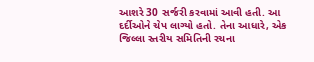આશરે 30 સર્જરી કરવામાં આવી હતી. આ દર્દીઓને ચેપ લાગ્યો હતો. તેના આધારે, એક જિલ્લા સ્તરીય સમિતિની રચના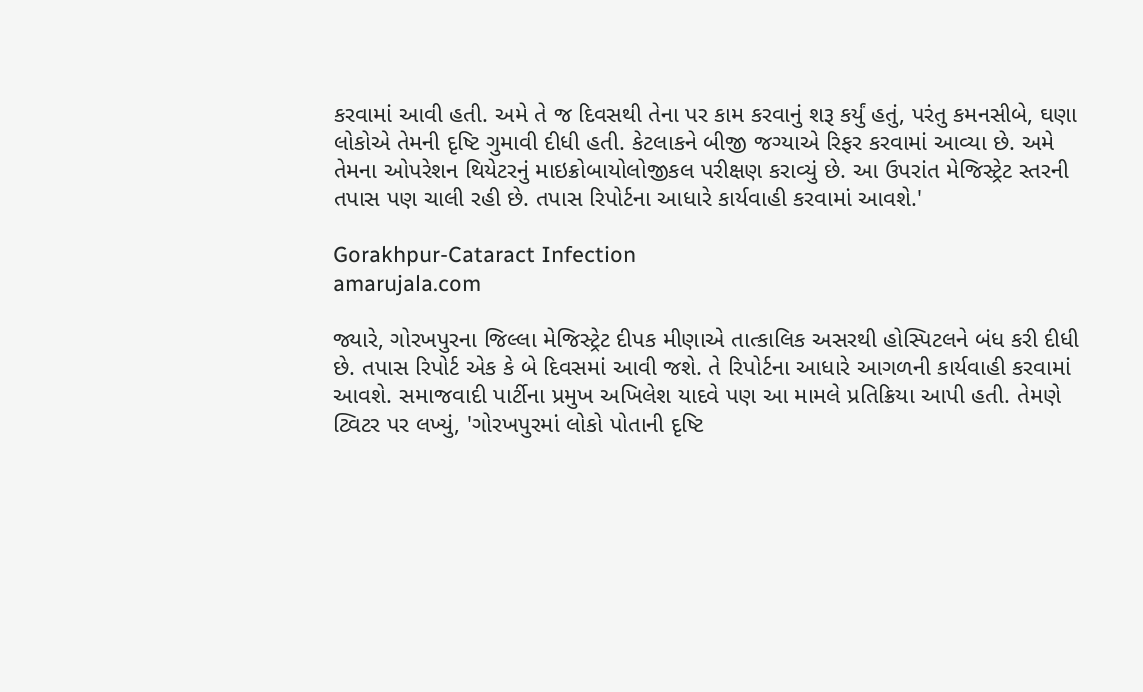કરવામાં આવી હતી. અમે તે જ દિવસથી તેના પર કામ કરવાનું શરૂ કર્યું હતું, પરંતુ કમનસીબે, ઘણા લોકોએ તેમની દૃષ્ટિ ગુમાવી દીધી હતી. કેટલાકને બીજી જગ્યાએ રિફર કરવામાં આવ્યા છે. અમે તેમના ઓપરેશન થિયેટરનું માઇક્રોબાયોલોજીકલ પરીક્ષણ કરાવ્યું છે. આ ઉપરાંત મેજિસ્ટ્રેટ સ્તરની તપાસ પણ ચાલી રહી છે. તપાસ રિપોર્ટના આધારે કાર્યવાહી કરવામાં આવશે.'

Gorakhpur-Cataract Infection
amarujala.com

જ્યારે, ગોરખપુરના જિલ્લા મેજિસ્ટ્રેટ દીપક મીણાએ તાત્કાલિક અસરથી હોસ્પિટલને બંધ કરી દીધી છે. તપાસ રિપોર્ટ એક કે બે દિવસમાં આવી જશે. તે રિપોર્ટના આધારે આગળની કાર્યવાહી કરવામાં આવશે. સમાજવાદી પાર્ટીના પ્રમુખ અખિલેશ યાદવે પણ આ મામલે પ્રતિક્રિયા આપી હતી. તેમણે ટ્વિટર પર લખ્યું, 'ગોરખપુરમાં લોકો પોતાની દૃષ્ટિ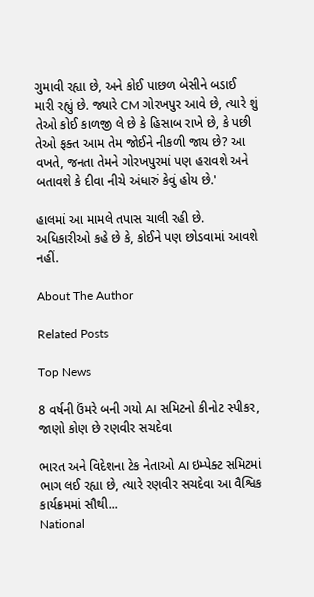ગુમાવી રહ્યા છે, અને કોઈ પાછળ બેસીને બડાઈ મારી રહ્યું છે. જ્યારે CM ગોરખપુર આવે છે, ત્યારે શું તેઓ કોઈ કાળજી લે છે કે હિસાબ રાખે છે, કે પછી તેઓ ફક્ત આમ તેમ જોઈને નીકળી જાય છે? આ વખતે, જનતા તેમને ગોરખપુરમાં પણ હરાવશે અને બતાવશે કે દીવા નીચે અંધારું કેવું હોય છે.'

હાલમાં આ મામલે તપાસ ચાલી રહી છે. અધિકારીઓ કહે છે કે, કોઈને પણ છોડવામાં આવશે નહીં.

About The Author

Related Posts

Top News

8 વર્ષની ઉંમરે બની ગયો AI સમિટનો કીનોટ સ્પીકર, જાણો કોણ છે રણવીર સચદેવા

ભારત અને વિદેશના ટેક નેતાઓ AI ઇમ્પેક્ટ સમિટમાં ભાગ લઈ રહ્યા છે, ત્યારે રણવીર સચદેવા આ વૈશ્વિક કાર્યક્રમમાં સૌથી...
National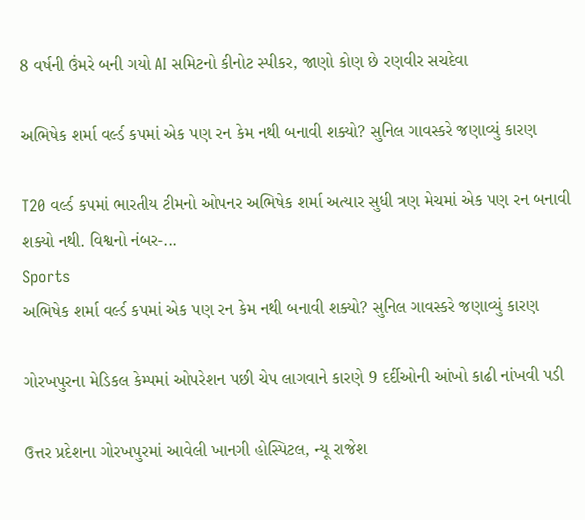8 વર્ષની ઉંમરે બની ગયો AI સમિટનો કીનોટ સ્પીકર, જાણો કોણ છે રણવીર સચદેવા

અભિષેક શર્મા વર્લ્ડ કપમાં એક પણ રન કેમ નથી બનાવી શક્યો? સુનિલ ગાવસ્કરે જણાવ્યું કારણ

T20 વર્લ્ડ કપમાં ભારતીય ટીમનો ઓપનર અભિષેક શર્મા અત્યાર સુધી ત્રણ મેચમાં એક પણ રન બનાવી શક્યો નથી. વિશ્વનો નંબર-...
Sports
અભિષેક શર્મા વર્લ્ડ કપમાં એક પણ રન કેમ નથી બનાવી શક્યો? સુનિલ ગાવસ્કરે જણાવ્યું કારણ

ગોરખપુરના મેડિકલ કેમ્પમાં ઓપરેશન પછી ચેપ લાગવાને કારણે 9 દર્દીઓની આંખો કાઢી નાંખવી પડી

ઉત્તર પ્રદેશના ગોરખપુરમાં આવેલી ખાનગી હોસ્પિટલ, ન્યૂ રાજેશ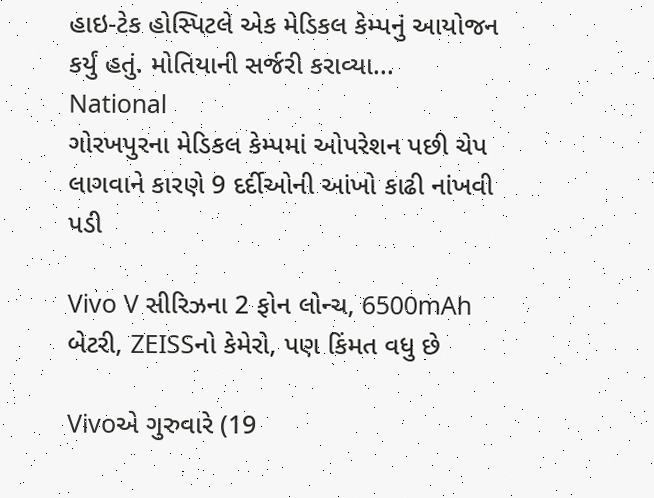હાઇ-ટેક હોસ્પિટલે એક મેડિકલ કેમ્પનું આયોજન કર્યું હતું. મોતિયાની સર્જરી કરાવ્યા...
National
ગોરખપુરના મેડિકલ કેમ્પમાં ઓપરેશન પછી ચેપ લાગવાને કારણે 9 દર્દીઓની આંખો કાઢી નાંખવી પડી

Vivo V સીરિઝના 2 ફોન લોન્ચ, 6500mAh બેટરી, ZEISSનો કેમેરો, પણ કિંમત વધુ છે

Vivoએ ગુરુવારે (19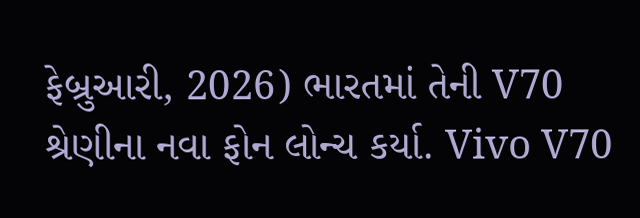ફેબ્રુઆરી, 2026) ભારતમાં તેની V70 શ્રેણીના નવા ફોન લોન્ચ કર્યા. Vivo V70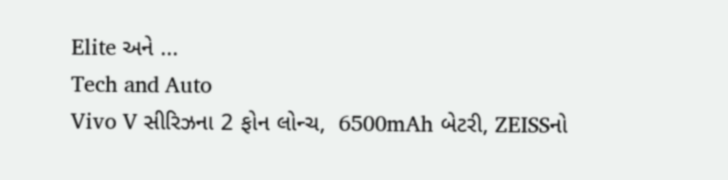Elite અને ...
Tech and Auto
Vivo V સીરિઝના 2 ફોન લોન્ચ,  6500mAh બેટરી, ZEISSનો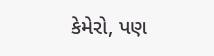કેમેરો, પણ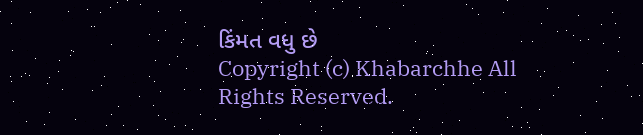કિંમત વધુ છે
Copyright (c) Khabarchhe All Rights Reserved.